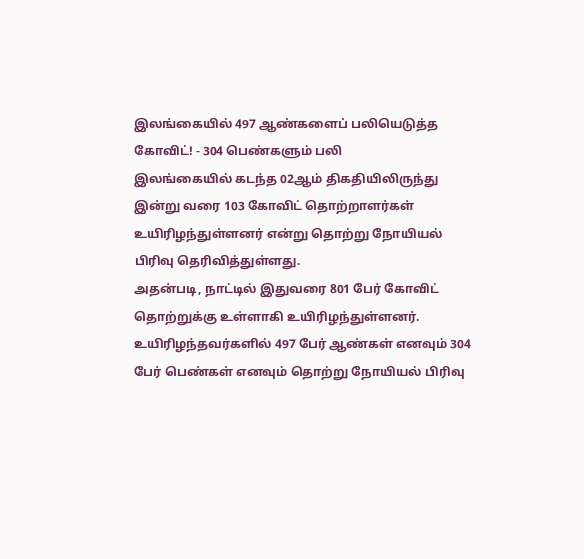இலங்கையில் 497 ஆண்களைப் பலியெடுத்த கோவிட்! - 304 பெண்களும் பலி
இலங்கையில் கடந்த 02ஆம் திகதியிலிருந்து இன்று வரை 103 கோவிட் தொற்றாளர்கள் உயிரிழந்துள்ளனர் என்று தொற்று நோயியல் பிரிவு தெரிவித்துள்ளது.
அதன்படி, நாட்டில் இதுவரை 801 பேர் கோவிட் தொற்றுக்கு உள்ளாகி உயிரிழந்துள்ளனர்.
உயிரிழந்தவர்களில் 497 பேர் ஆண்கள் எனவும் 304 பேர் பெண்கள் எனவும் தொற்று நோயியல் பிரிவு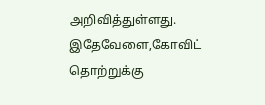அறிவித்துள்ளது.
இதேவேளை,கோவிட் தொற்றுக்கு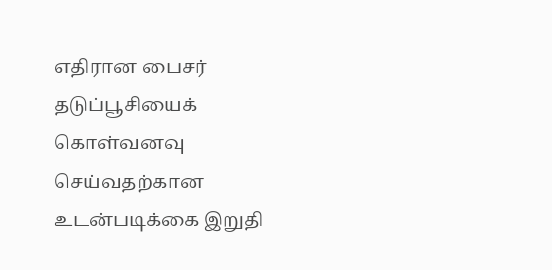எதிரான பைசர் தடுப்பூசியைக் கொள்வனவு செய்வதற்கான உடன்படிக்கை இறுதி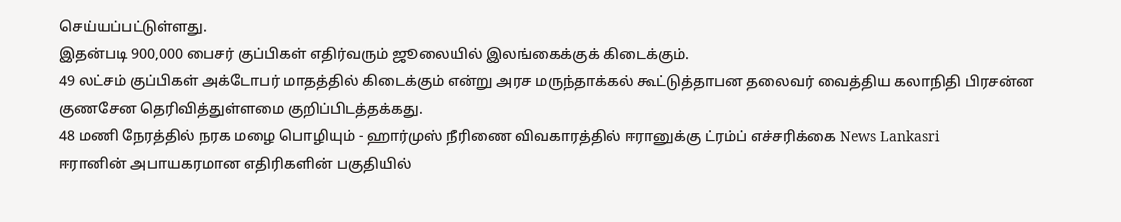செய்யப்பட்டுள்ளது.
இதன்படி 900,000 பைசர் குப்பிகள் எதிர்வரும் ஜூலையில் இலங்கைக்குக் கிடைக்கும்.
49 லட்சம் குப்பிகள் அக்டோபர் மாதத்தில் கிடைக்கும் என்று அரச மருந்தாக்கல் கூட்டுத்தாபன தலைவர் வைத்திய கலாநிதி பிரசன்ன குணசேன தெரிவித்துள்ளமை குறிப்பிடத்தக்கது.
48 மணி நேரத்தில் நரக மழை பொழியும் - ஹார்முஸ் நீரிணை விவகாரத்தில் ஈரானுக்கு ட்ரம்ப் எச்சரிக்கை News Lankasri
ஈரானின் அபாயகரமான எதிரிகளின் பகுதியில்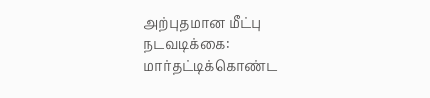அற்புதமான மீட்பு நடவடிக்கை: மார்தட்டிக்கொண்ட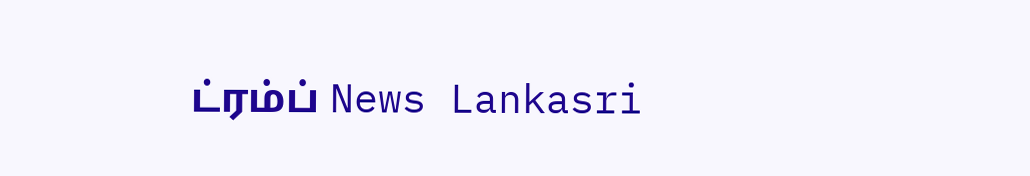ட்ரம்ப் News Lankasri